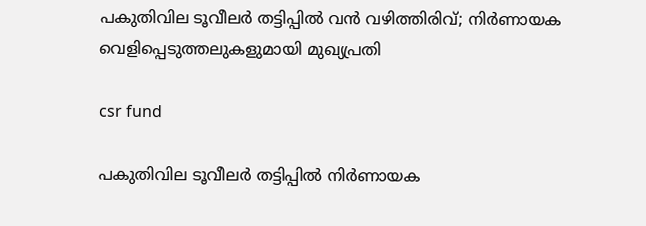പകുതിവില ടൂവീലര്‍ തട്ടിപ്പില്‍ വന്‍ വഴിത്തിരിവ്; നിര്‍ണായക വെളിപ്പെടുത്തലുകളുമായി മുഖ്യപ്രതി

csr fund

പകുതിവില ടൂവീലര്‍ തട്ടിപ്പില്‍ നിര്‍ണായക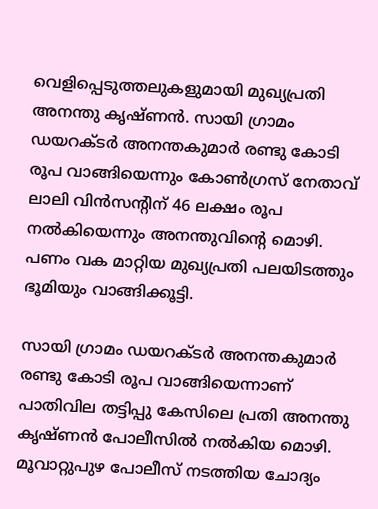വെളിപ്പെടുത്തലുകളുമായി മുഖ്യപ്രതി അനന്തു കൃഷ്ണന്‍. സായി ഗ്രാമം ഡയറക്ടര്‍ അനന്തകുമാര്‍ രണ്ടു കോടി രൂപ വാങ്ങിയെന്നും കോണ്‍ഗ്രസ് നേതാവ് ലാലി വിന്‍സന്റിന് 46 ലക്ഷം രൂപ നല്‍കിയെന്നും അനന്തുവിന്റെ മൊഴി. പണം വക മാറ്റിയ മുഖ്യപ്രതി പലയിടത്തും ഭൂമിയും വാങ്ങിക്കൂട്ടി.

സായി ഗ്രാമം ഡയറക്ടര്‍ അനന്തകുമാര്‍ രണ്ടു കോടി രൂപ വാങ്ങിയെന്നാണ് പാതിവില തട്ടിപ്പു കേസിലെ പ്രതി അനന്തു കൃഷ്ണന്‍ പോലീസില്‍ നല്‍കിയ മൊഴി. മൂവാറ്റുപുഴ പോലീസ് നടത്തിയ ചോദ്യം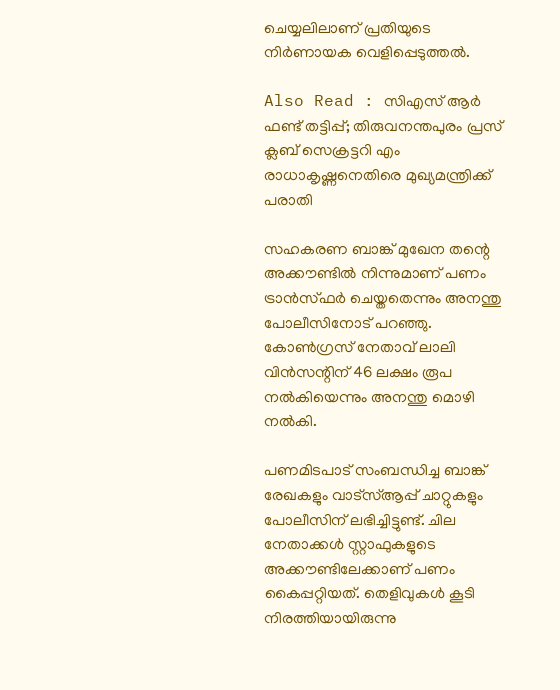ചെയ്യലിലാണ് പ്രതിയുടെ നിര്‍ണായക വെളിപ്പെടുത്തല്‍.

Also Read : സിഎസ് ആര്‍ ഫണ്ട് തട്ടിപ്പ്; തിരുവനന്തപുരം പ്രസ് ക്ലബ് സെക്രട്ടറി എം രാധാകൃഷ്ണനെതിരെ മുഖ്യമന്ത്രിക്ക് പരാതി

സഹകരണ ബാങ്ക് മുഖേന തന്റെ അക്കൗണ്ടില്‍ നിന്നുമാണ് പണം ട്രാന്‍സ്ഫര്‍ ചെയ്തതെന്നും അനന്തു പോലീസിനോട് പറഞ്ഞു. കോണ്‍ഗ്രസ് നേതാവ് ലാലി വിന്‍സന്റിന് 46 ലക്ഷം രൂപ നല്‍കിയെന്നും അനന്തു മൊഴി നല്‍കി.

പണമിടപാട് സംബന്ധിച്ച ബാങ്ക് രേഖകളും വാട്‌സ്ആപ്പ് ചാറ്റുകളും പോലീസിന് ലഭിച്ചിട്ടുണ്ട്. ചില നേതാക്കള്‍ സ്റ്റാഫുകളുടെ അക്കൗണ്ടിലേക്കാണ് പണം കൈപ്പറ്റിയത്. തെളിവുകള്‍ കൂടി നിരത്തിയായിരുന്നു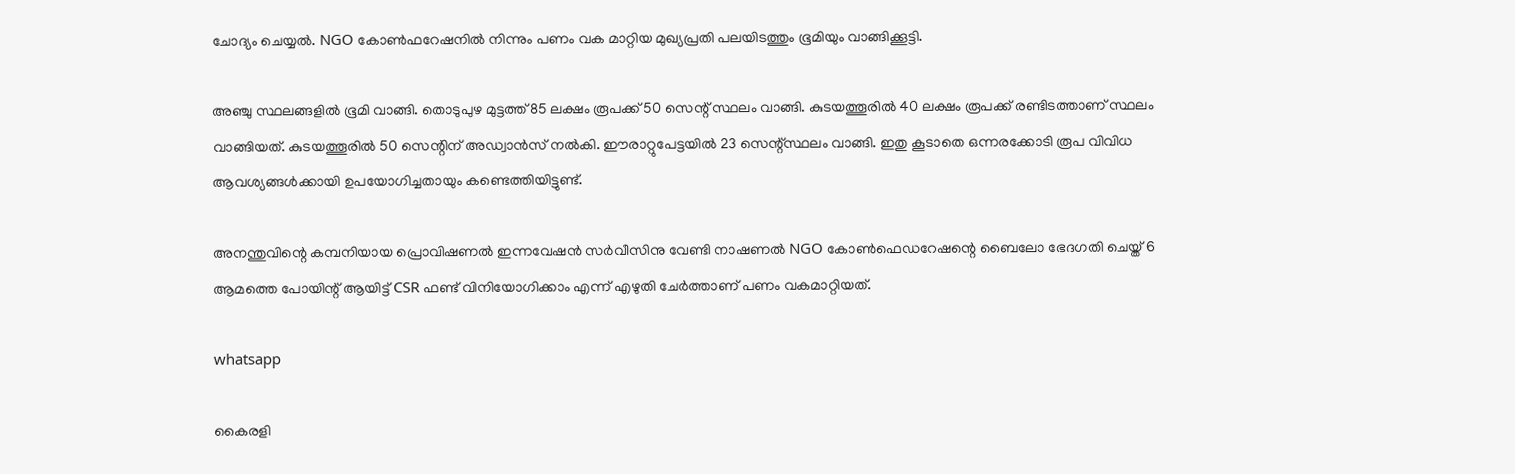ചോദ്യം ചെയ്യല്‍. NGO കോണ്‍ഫറേഷനില്‍ നിന്നും പണം വക മാറ്റിയ മുഖ്യപ്രതി പലയിടത്തും ഭൂമിയും വാങ്ങിക്കൂട്ടി.

അഞ്ചു സ്ഥലങ്ങളില്‍ ഭൂമി വാങ്ങി. തൊടുപുഴ മുട്ടത്ത് 85 ലക്ഷം രൂപക്ക് 50 സെന്റ് സ്ഥലം വാങ്ങി. കുടയത്തൂരില്‍ 40 ലക്ഷം രൂപക്ക് രണ്ടിടത്താണ് സ്ഥലം വാങ്ങിയത്. കുടയത്തൂരില്‍ 50 സെന്റിന് അഡ്വാന്‍സ് നല്‍കി. ഈരാറ്റുപേട്ടയില്‍ 23 സെന്റ്സ്ഥലം വാങ്ങി. ഇതു കൂടാതെ ഒന്നരക്കോടി രൂപ വിവിധ ആവശ്യങ്ങള്‍ക്കായി ഉപയോഗിച്ചതായും കണ്ടെത്തിയിട്ടുണ്ട്.

അനന്തുവിന്റെ കമ്പനിയായ പ്രൊവിഷണല്‍ ഇന്നവേഷന്‍ സര്‍വീസിനു വേണ്ടി നാഷണല്‍ NGO കോണ്‍ഫെഡറേഷന്റെ ബൈലോ ഭേദഗതി ചെയ്ത് 6 ആമത്തെ പോയിന്റ് ആയിട്ട് CSR ഫണ്ട് വിനിയോഗിക്കാം എന്ന് എഴുതി ചേര്‍ത്താണ് പണം വകമാറ്റിയത്.

whatsapp

കൈരളി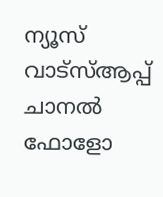ന്യൂസ് വാട്‌സ്ആപ്പ് ചാനല്‍ ഫോളോ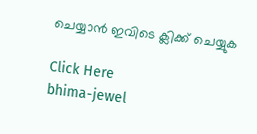ചെയ്യാന്‍ ഇവിടെ ക്ലിക്ക് ചെയ്യുക

Click Here
bhima-jewel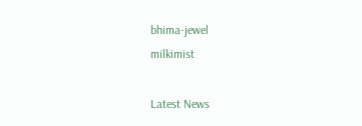bhima-jewel
milkimist

Latest News